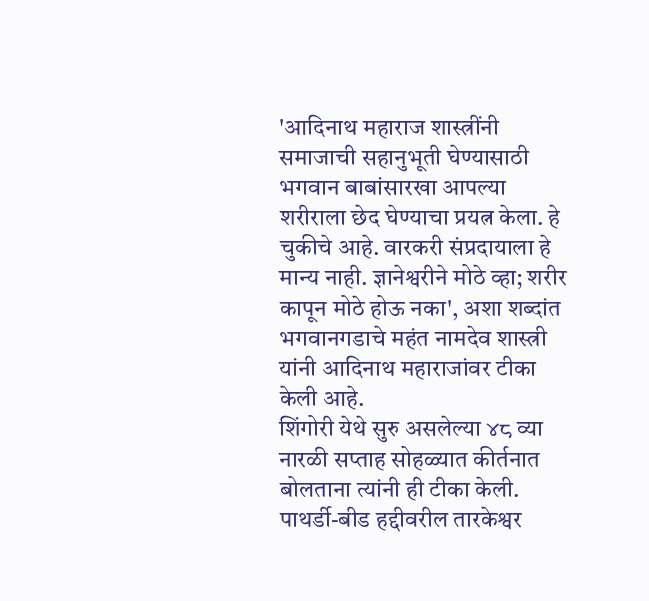'आदिनाथ महाराज शास्त्रींनी समाजाची सहानुभूती घेण्यासाठी भगवान बाबांसारखा आपल्या शरीराला छेद घेण्याचा प्रयत्न केला. हे चुकीचे आहे. वारकरी संप्रदायाला हे मान्य नाही. ज्ञानेश्वरीने मोठे व्हा; शरीर कापून मोठे होऊ नका', अशा शब्दांत भगवानगडाचे महंत नामदेव शास्त्री यांनी आदिनाथ महाराजांवर टीका केली आहे.
शिंगोरी येथे सुरु असलेल्या ४८ व्या नारळी सप्ताह सोहळ्यात कीर्तनात बोलताना त्यांनी ही टीका केली. पाथर्डी-बीड हद्दीवरील तारकेश्वर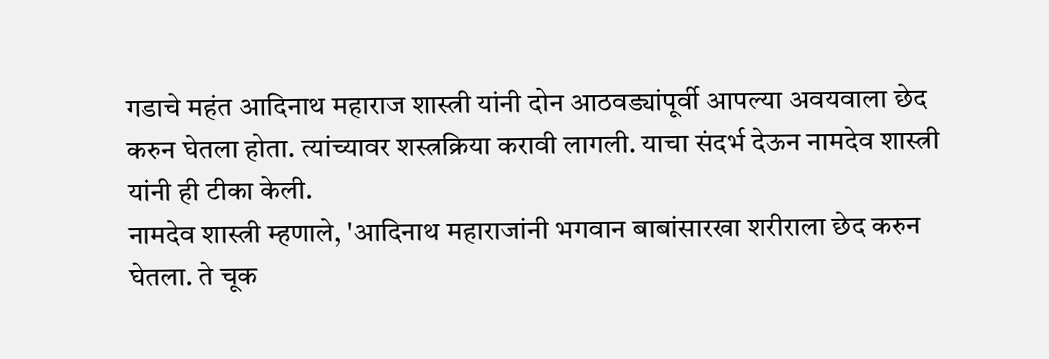गडाचे महंत आदिनाथ महाराज शास्त्री यांनी दोन आठवड्यांपूर्वी आपल्या अवयवाला छेद करुन घेतला होता. त्यांच्यावर शस्त्रक्रिया करावी लागली. याचा संदर्भ देऊन नामदेव शास्त्री यांनी ही टीका केली.
नामदेव शास्त्री म्हणाले, 'आदिनाथ महाराजांनी भगवान बाबांसारखा शरीराला छेद करुन घेतला. ते चूक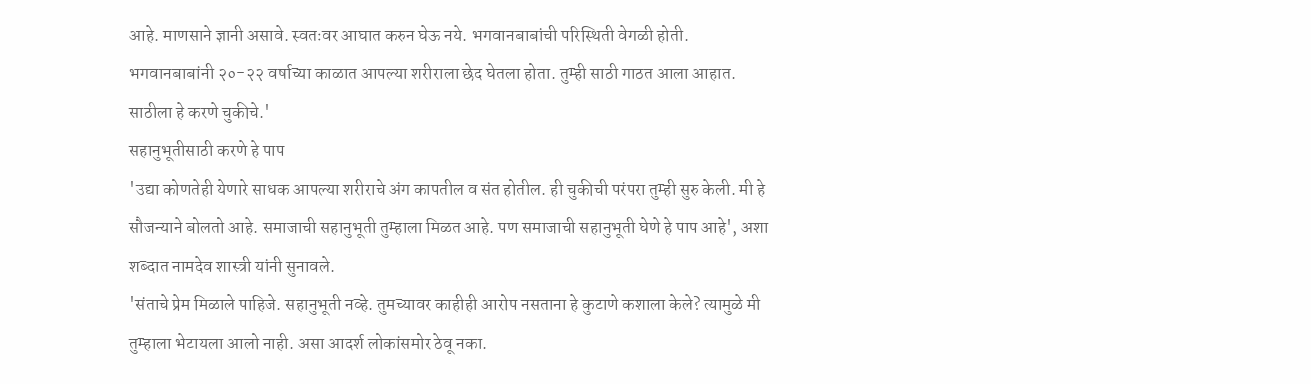आहे. माणसाने ज्ञानी असावे. स्वतःवर आघात करुन घेऊ नये. भगवानबाबांची परिस्थिती वेगळी होती. भगवानबाबांनी २०-२२ वर्षाच्या काळात आपल्या शरीराला छेद घेतला होता. तुम्ही साठी गाठत आला आहात. साठीला हे करणे चुकीचे.'
सहानुभूतीसाठी करणे हे पाप
'उद्या कोणतेही येणारे साधक आपल्या शरीराचे अंग कापतील व संत होतील. ही चुकीची परंपरा तुम्ही सुरु केली. मी हे सौजन्याने बोलतो आहे. समाजाची सहानुभूती तुम्हाला मिळत आहे. पण समाजाची सहानुभूती घेणे हे पाप आहे', अशा शब्दात नामदेव शास्त्री यांनी सुनावले.
'संताचे प्रेम मिळाले पाहिजे. सहानुभूती नव्हे. तुमच्यावर काहीही आरोप नसताना हे कुटाणे कशाला केले? त्यामुळे मी तुम्हाला भेटायला आलो नाही. असा आदर्श लोकांसमोर ठेवू नका.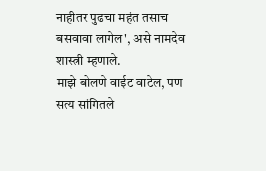नाहीतर पुढचा महंत तसाच बसवावा लागेल', असे नामदेव शास्त्री म्हणाले.
माझे बोलणे वाईट वाटेल, पण सत्य सांगितले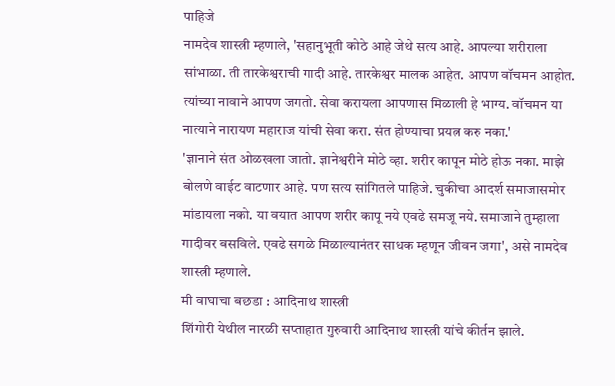पाहिजे
नामदेव शास्त्री म्हणाले, 'सहानुभूती कोठे आहे जेथे सत्य आहे. आपल्या शरीराला सांभाळा. ती तारकेश्वराची गादी आहे. तारकेश्वर मालक आहेत. आपण वॉचमन आहोत. त्यांच्या नावाने आपण जगतो. सेवा करायला आपणास मिळाली हे भाग्य. वॉचमन या नात्याने नारायण महाराज यांची सेवा करा. संत होण्याचा प्रयत्न करु नका.'
'ज्ञानाने संत ओळखला जातो. ज्ञानेश्वरीने मोठे व्हा. शरीर कापून मोठे होऊ नका. माझे बोलणे वाईट वाटणार आहे. पण सत्य सांगितले पाहिजे. चुकीचा आदर्श समाजासमोर मांडायला नको. या वयात आपण शरीर कापू नये एवढे समजू नये. समाजाने तुम्हाला गादीवर बसविले. एवढे सगळे मिळाल्यानंतर साधक म्हणून जीवन जगा', असे नामदेव शास्त्री म्हणाले.
मी वाघाचा बछडा : आदिनाथ शास्त्री
शिंगोरी येथील नारळी सप्ताहात गुरुवारी आदिनाथ शास्त्री यांचे कीर्तन झाले.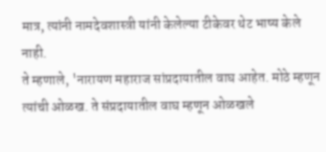मात्र, त्यांनी नामदेवशास्त्री यांनी केलेल्या टीकेवर थेट भाष्य केले नाही.
ते म्हणाले, 'नारायण महाराज सांप्रदायातील वाघ आहेत. मोठे म्हणून त्यांची ओळख. ते संप्रदायातील वाघ म्हणून ओळखले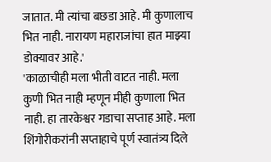जातात. मी त्यांचा बछडा आहे. मी कुणालाच भित नाही. नारायण महाराजांचा हात माझ्या डोक्यावर आहे.'
'काळाचीही मला भीती वाटत नाही. मला कुणी भित नाही म्हणून मीही कुणाला भित नाही. हा तारकेश्वर गडाचा सप्ताह आहे. मला शिंगोरीकरांनी सप्ताहाचे पूर्ण स्वातंत्र्य दिले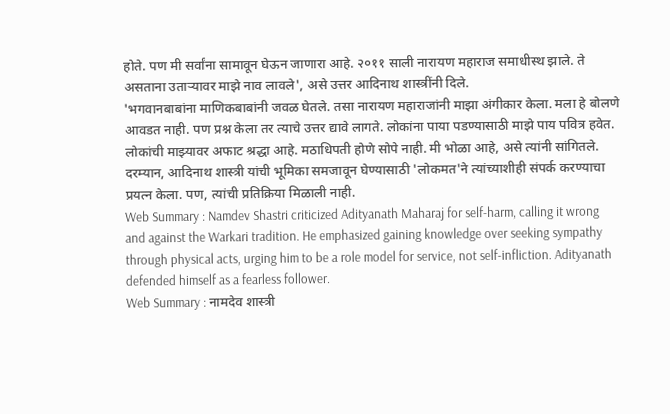होते. पण मी सर्वांना सामावून घेऊन जाणारा आहे. २०११ साली नारायण महाराज समाधीस्थ झाले. ते असताना उताऱ्यावर माझे नाव लावले', असे उत्तर आदिनाथ शास्त्रींनी दिले.
'भगवानबाबांना माणिकबाबांनी जवळ घेतले. तसा नारायण महाराजांनी माझा अंगीकार केला. मला हे बोलणे आवडत नाही. पण प्रश्न केला तर त्याचे उत्तर द्यावे लागते. लोकांना पाया पडण्यासाठी माझे पाय पवित्र हवेत. लोकांची माझ्यावर अफाट श्रद्धा आहे. मठाधिपती होणे सोपे नाही. मी भोळा आहे, असे त्यांनी सांगितले.
दरम्यान, आदिनाथ शास्त्री यांची भूमिका समजावून घेण्यासाठी 'लोकमत'ने त्यांच्याशीही संपर्क करण्याचा प्रयत्न केला. पण, त्यांची प्रतिक्रिया मिळाली नाही.
Web Summary : Namdev Shastri criticized Adityanath Maharaj for self-harm, calling it wrong and against the Warkari tradition. He emphasized gaining knowledge over seeking sympathy through physical acts, urging him to be a role model for service, not self-infliction. Adityanath defended himself as a fearless follower.
Web Summary : नामदेव शास्त्री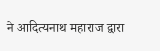ने आदित्यनाथ महाराज द्वारा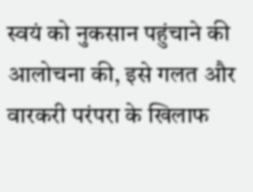स्वयं को नुकसान पहुंचाने की आलोचना की, इसे गलत और वारकरी परंपरा के खिलाफ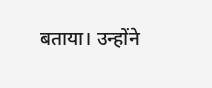बताया। उन्होंने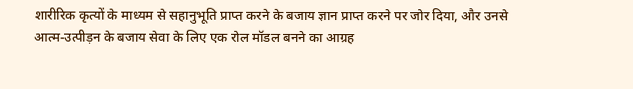शारीरिक कृत्यों के माध्यम से सहानुभूति प्राप्त करने के बजाय ज्ञान प्राप्त करने पर जोर दिया, और उनसे आत्म-उत्पीड़न के बजाय सेवा के लिए एक रोल मॉडल बनने का आग्रह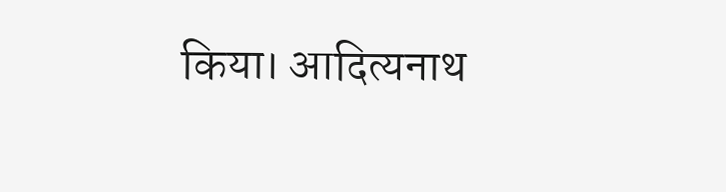किया। आदित्यनाथ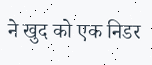ने खुद को एक निडर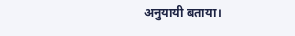अनुयायी बताया।